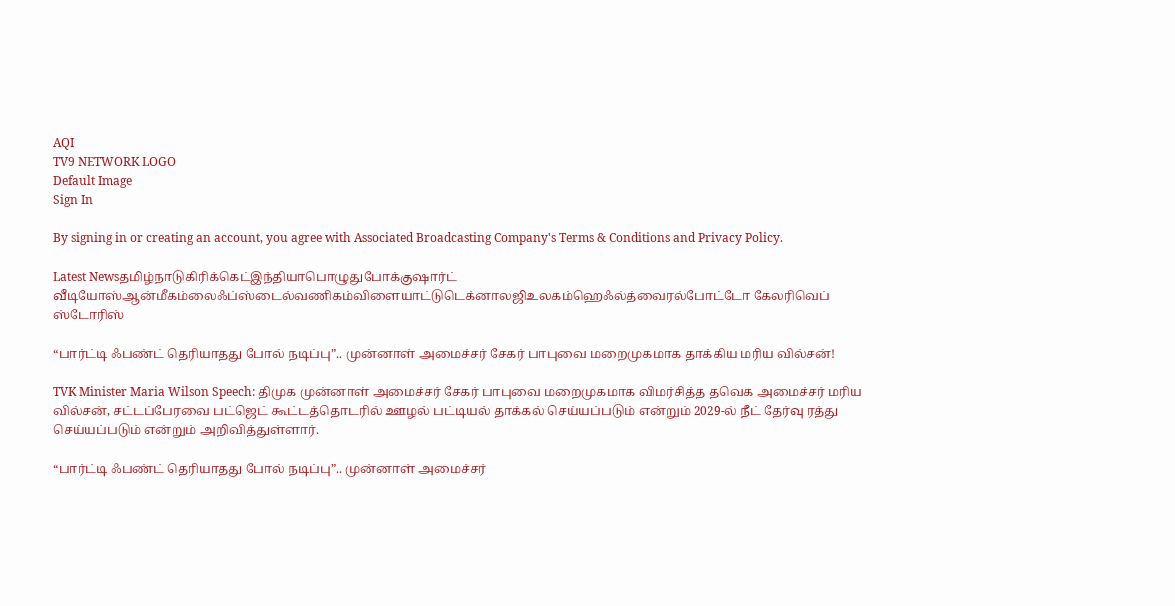AQI
TV9 NETWORK LOGO
Default Image
Sign In

By signing in or creating an account, you agree with Associated Broadcasting Company's Terms & Conditions and Privacy Policy.

Latest Newsதமிழ்நாடுகிரிக்கெட்இந்தியாபொழுதுபோக்குஷார்ட் வீடியோஸ்ஆன்மீகம்லைஃப்ஸ்டைல்வணிகம்விளையாட்டுடெக்னாலஜிஉலகம்ஹெஃல்த்வைரல்போட்டோ கேலரிவெப் ஸ்டோரிஸ்

“பார்ட்டி ஃபண்ட் தெரியாதது போல் நடிப்பு”.. முன்னாள் அமைச்சர் சேகர் பாபுவை மறைமுகமாக தாக்கிய மரிய வில்சன்!

TVK Minister Maria Wilson Speech: திமுக முன்னாள் அமைச்சர் சேகர் பாபுவை மறைமுகமாக விமர்சித்த தவெக அமைச்சர் மரிய வில்சன், சட்டப்பேரவை பட்ஜெட் கூட்டத்தொடரில் ஊழல் பட்டியல் தாக்கல் செய்யப்படும் என்றும் 2029-ல் நீட் தேர்வு ரத்து செய்யப்படும் என்றும் அறிவித்துள்ளார்.

“பார்ட்டி ஃபண்ட் தெரியாதது போல் நடிப்பு”.. முன்னாள் அமைச்சர்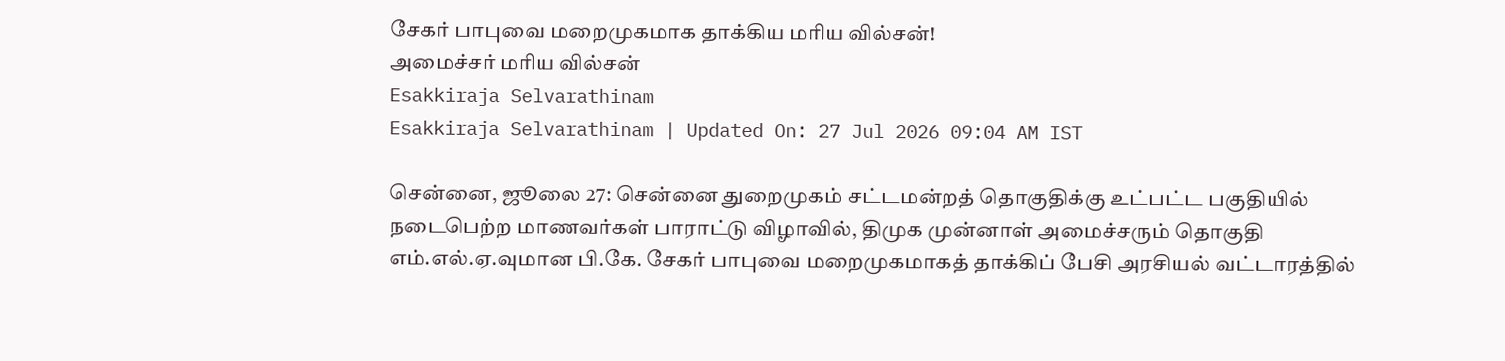சேகர் பாபுவை மறைமுகமாக தாக்கிய மரிய வில்சன்!
அமைச்சர் மரிய வில்சன்
Esakkiraja Selvarathinam
Esakkiraja Selvarathinam | Updated On: 27 Jul 2026 09:04 AM IST

சென்னை, ஜூலை 27: சென்னை துறைமுகம் சட்டமன்றத் தொகுதிக்கு உட்பட்ட பகுதியில் நடைபெற்ற மாணவர்கள் பாராட்டு விழாவில், திமுக முன்னாள் அமைச்சரும் தொகுதி எம்.எல்.ஏ.வுமான பி.கே. சேகர் பாபுவை மறைமுகமாகத் தாக்கிப் பேசி அரசியல் வட்டாரத்தில்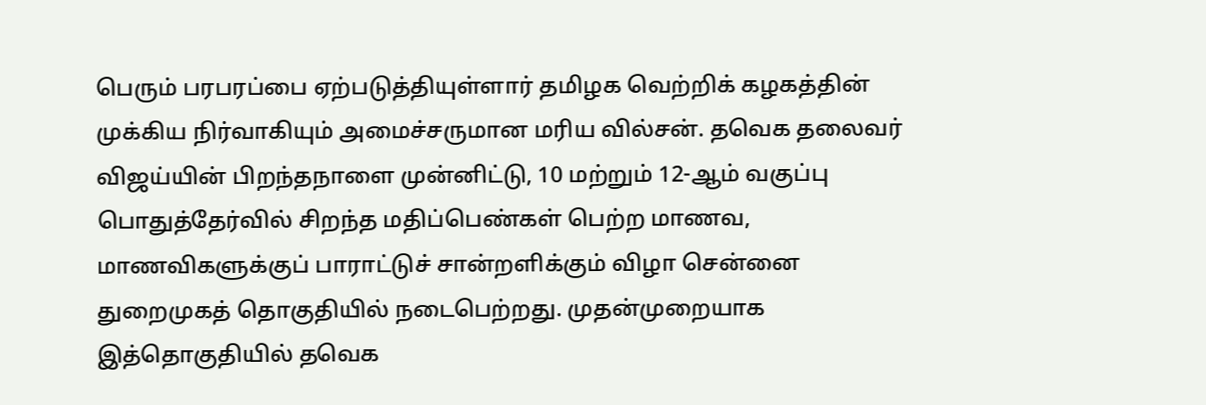பெரும் பரபரப்பை ஏற்படுத்தியுள்ளார் தமிழக வெற்றிக் கழகத்தின் முக்கிய நிர்வாகியும் அமைச்சருமான மரிய வில்சன். தவெக தலைவர் விஜய்யின் பிறந்தநாளை முன்னிட்டு, 10 மற்றும் 12-ஆம் வகுப்பு பொதுத்தேர்வில் சிறந்த மதிப்பெண்கள் பெற்ற மாணவ, மாணவிகளுக்குப் பாராட்டுச் சான்றளிக்கும் விழா சென்னை துறைமுகத் தொகுதியில் நடைபெற்றது. முதன்முறையாக இத்தொகுதியில் தவெக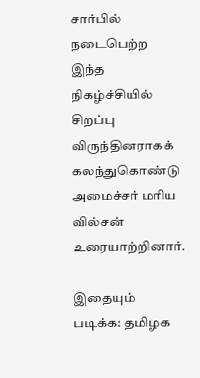சார்பில் நடைபெற்ற இந்த நிகழ்ச்சியில் சிறப்பு விருந்தினராகக் கலந்துகொண்டு அமைச்சர் மரிய வில்சன் உரையாற்றினார்.

இதையும் படிக்க: தமிழக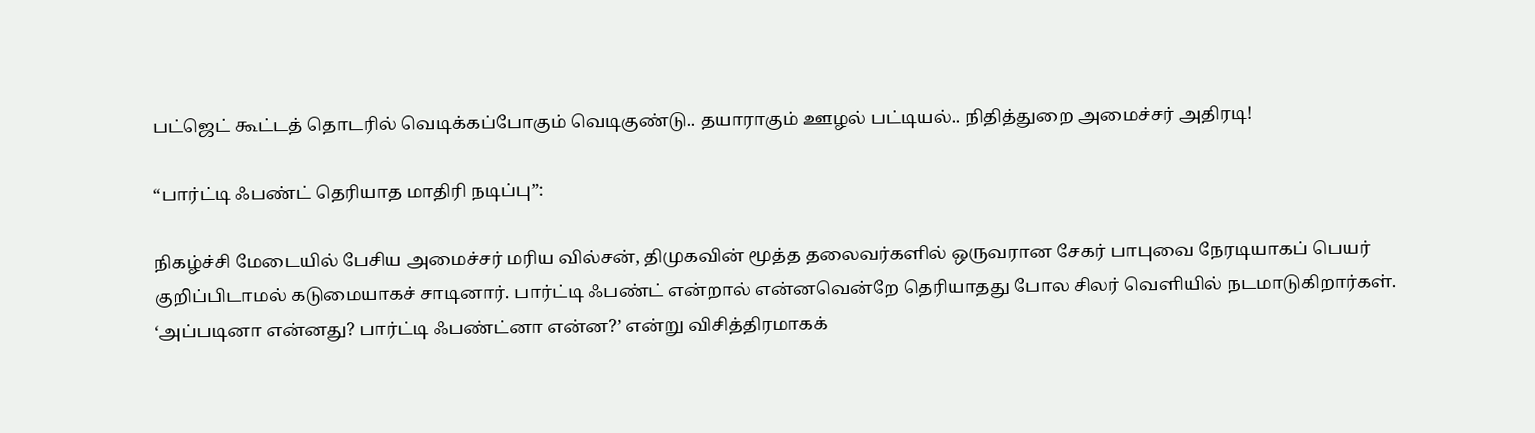பட்ஜெட் கூட்டத் தொடரில் வெடிக்கப்போகும் வெடிகுண்டு.. தயாராகும் ஊழல் பட்டியல்.. நிதித்துறை அமைச்சர் அதிரடி!

“பார்ட்டி ஃபண்ட் தெரியாத மாதிரி நடிப்பு”:

நிகழ்ச்சி மேடையில் பேசிய அமைச்சர் மரிய வில்சன், திமுகவின் மூத்த தலைவர்களில் ஒருவரான சேகர் பாபுவை நேரடியாகப் பெயர் குறிப்பிடாமல் கடுமையாகச் சாடினார். பார்ட்டி ஃபண்ட் என்றால் என்னவென்றே தெரியாதது போல சிலர் வெளியில் நடமாடுகிறார்கள். ‘அப்படினா என்னது? பார்ட்டி ஃபண்ட்னா என்ன?’ என்று விசித்திரமாகக்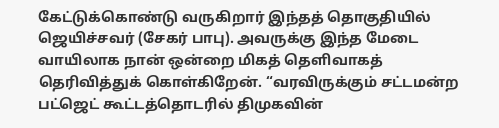கேட்டுக்கொண்டு வருகிறார் இந்தத் தொகுதியில் ஜெயிச்சவர் (சேகர் பாபு). அவருக்கு இந்த மேடை வாயிலாக நான் ஒன்றை மிகத் தெளிவாகத் தெரிவித்துக் கொள்கிறேன். “வரவிருக்கும் சட்டமன்ற பட்ஜெட் கூட்டத்தொடரில் திமுகவின்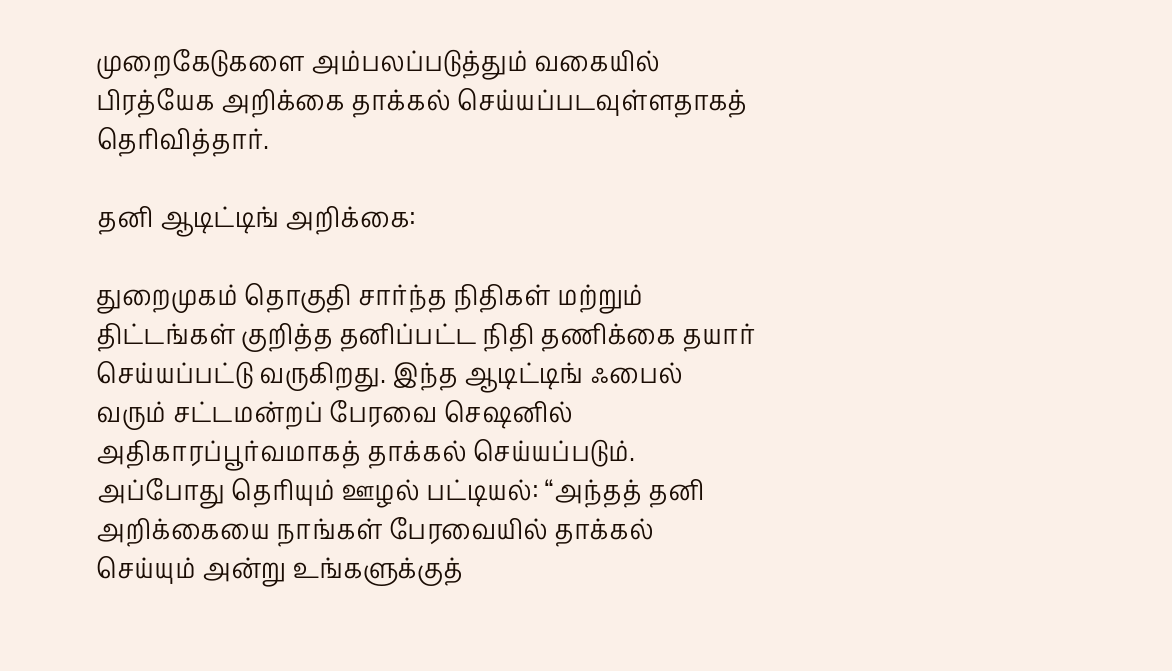முறைகேடுகளை அம்பலப்படுத்தும் வகையில் பிரத்யேக அறிக்கை தாக்கல் செய்யப்படவுள்ளதாகத் தெரிவித்தார்.

தனி ஆடிட்டிங் அறிக்கை:

துறைமுகம் தொகுதி சார்ந்த நிதிகள் மற்றும் திட்டங்கள் குறித்த தனிப்பட்ட நிதி தணிக்கை தயார் செய்யப்பட்டு வருகிறது. இந்த ஆடிட்டிங் ஃபைல் வரும் சட்டமன்றப் பேரவை செஷனில் அதிகாரப்பூர்வமாகத் தாக்கல் செய்யப்படும். அப்போது தெரியும் ஊழல் பட்டியல்: “அந்தத் தனி அறிக்கையை நாங்கள் பேரவையில் தாக்கல் செய்யும் அன்று உங்களுக்குத்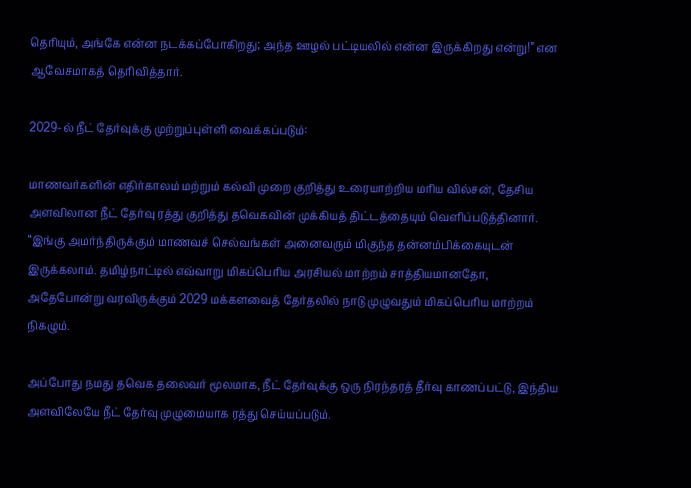தெரியும், அங்கே என்ன நடக்கப்போகிறது; அந்த ஊழல் பட்டியலில் என்ன இருக்கிறது என்று!” என ஆவேசமாகத் தெரிவித்தார்.

2029-ல் நீட் தேர்வுக்கு முற்றுப்புள்ளி வைக்கப்படும்:

மாணவர்களின் எதிர்காலம் மற்றும் கல்வி முறை குறித்து உரையாற்றிய மரிய வில்சன், தேசிய அளவிலான நீட் தேர்வு ரத்து குறித்து தவெகவின் முக்கியத் திட்டத்தையும் வெளிப்படுத்தினார். “இங்கு அமர்ந்திருக்கும் மாணவச் செல்வங்கள் அனைவரும் மிகுந்த தன்னம்பிக்கையுடன் இருக்கலாம். தமிழ்நாட்டில் எவ்வாறு மிகப்பெரிய அரசியல் மாற்றம் சாத்தியமானதோ, அதேபோன்று வரவிருக்கும் 2029 மக்களவைத் தேர்தலில் நாடு முழுவதும் மிகப்பெரிய மாற்றம் நிகழும்.

அப்போது நமது தவெக தலைவர் மூலமாக, நீட் தேர்வுக்கு ஒரு நிரந்தரத் தீர்வு காணப்பட்டு, இந்திய அளவிலேயே நீட் தேர்வு முழுமையாக ரத்து செய்யப்படும்.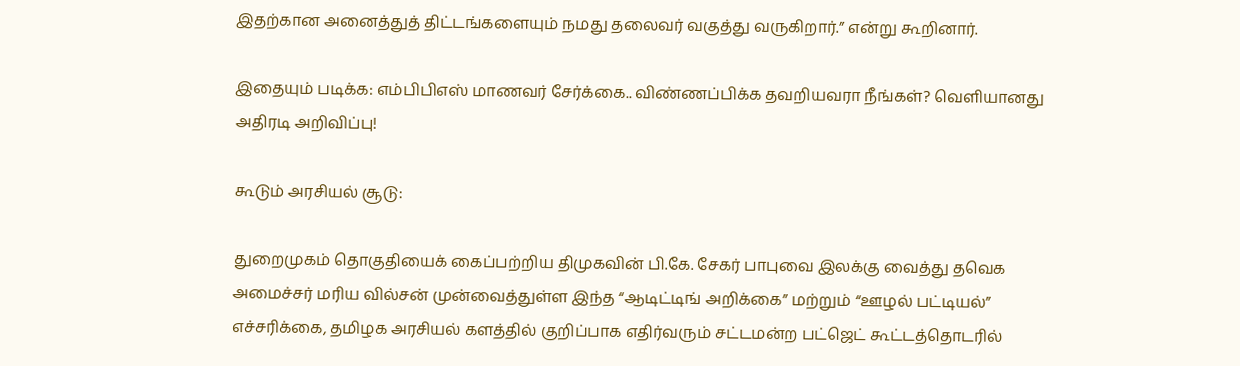இதற்கான அனைத்துத் திட்டங்களையும் நமது தலைவர் வகுத்து வருகிறார்.” என்று கூறினார்.

இதையும் படிக்க: எம்பிபிஎஸ் மாணவர் சேர்க்கை.. விண்ணப்பிக்க தவறியவரா நீங்கள்? வெளியானது அதிரடி அறிவிப்பு!

கூடும் அரசியல் சூடு:

துறைமுகம் தொகுதியைக் கைப்பற்றிய திமுகவின் பி.கே. சேகர் பாபுவை இலக்கு வைத்து தவெக அமைச்சர் மரிய வில்சன் முன்வைத்துள்ள இந்த “ஆடிட்டிங் அறிக்கை” மற்றும் “ஊழல் பட்டியல்” எச்சரிக்கை, தமிழக அரசியல் களத்தில் குறிப்பாக எதிர்வரும் சட்டமன்ற பட்ஜெட் கூட்டத்தொடரில்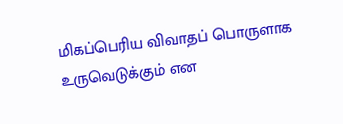மிகப்பெரிய விவாதப் பொருளாக உருவெடுக்கும் என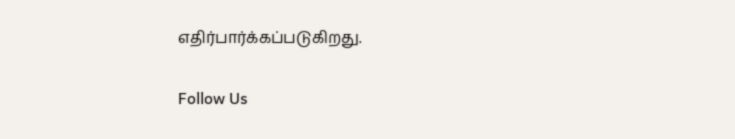எதிர்பார்க்கப்படுகிறது.

Follow Us